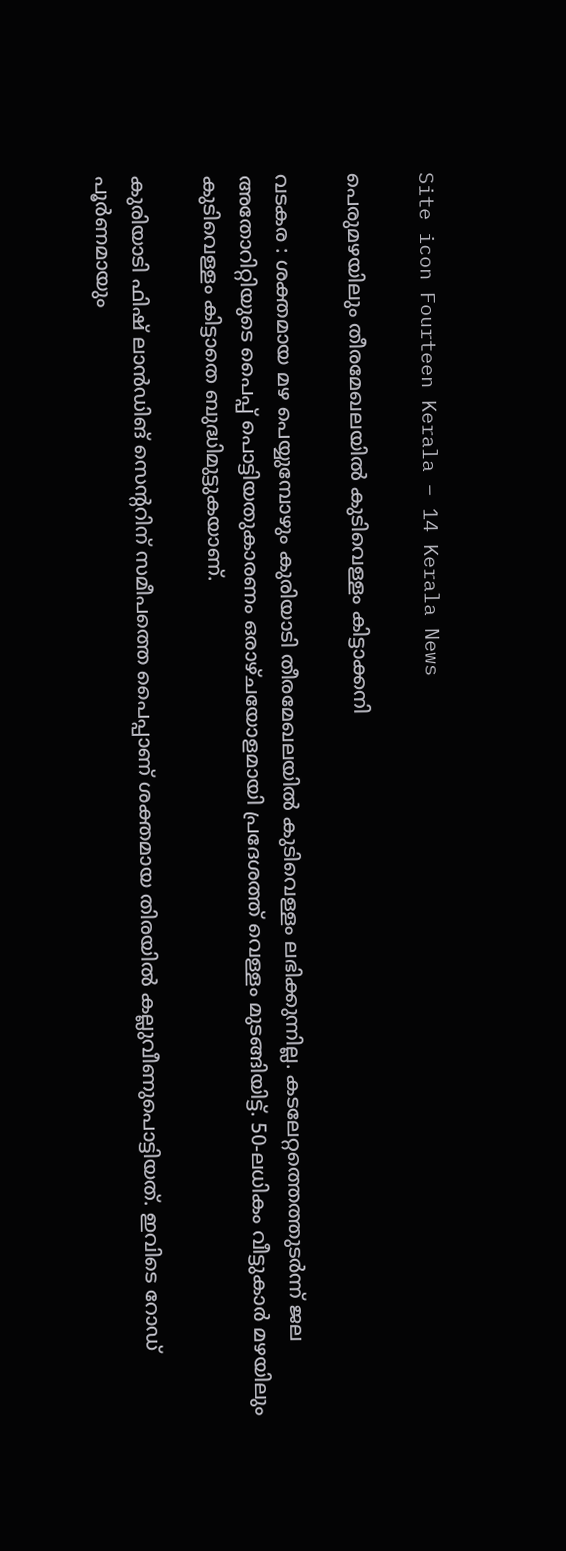Site icon Fourteen Kerala – 14 Kerala News

പെരുമഴയിലും തീരമേഖലയിൽ കുടിവെള്ളം കിട്ടാക്കനി

വടകര : ശക്തമായ മഴ പെയ്യുമ്പോഴും കുരിയാടി തീരമേഖലയിൽ കുടിവെള്ളം ലഭിക്കുന്നില്ല. കടലേറ്റത്തെത്തുടർന്ന് ജല അതോറിറ്റിയുടെ പൈപ്പ് പൊട്ടിയതുകാരണം ഒരാഴ്ചയോളമായി പ്രദേശത്ത് വെള്ളം മുടങ്ങിയിട്ട്. 50-ലധികം വീട്ടുകാർ മഴയിലും കുടിവെള്ളം കിട്ടാതെ ബുദ്ധിമുട്ടുകയാണ്.

കുരിയാടി ഫിഷ് ലാൻഡിങ് സെന്ററിന് സമീപത്തെ പൈപ്പാണ് ശക്തമായ തിരയിൽ കല്ലുവീണുപൊട്ടിയത്. ഇവിടെ റോഡ് പൂർണമായും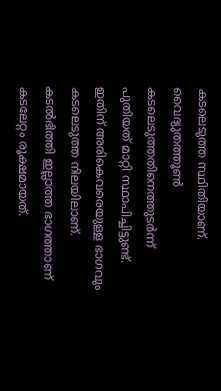കടലെടുത്ത സ്ഥിതിയാണ്. വൈദ്യുതത്തൂൺ കടലെടുത്തതിനെത്തുടർന്ന് പുതിയത് മാറ്റി സ്ഥാപിച്ചിട്ടുണ്ട്. ഇതിന് അരികെവരെയുള്ള ഭാഗവും കടലെടുത്ത നിലയിലാണ്. കടൽഭിത്തി ഇല്ലാത്ത ഭാഗത്താണ് കടലേറ്റം രൂക്ഷമായത്.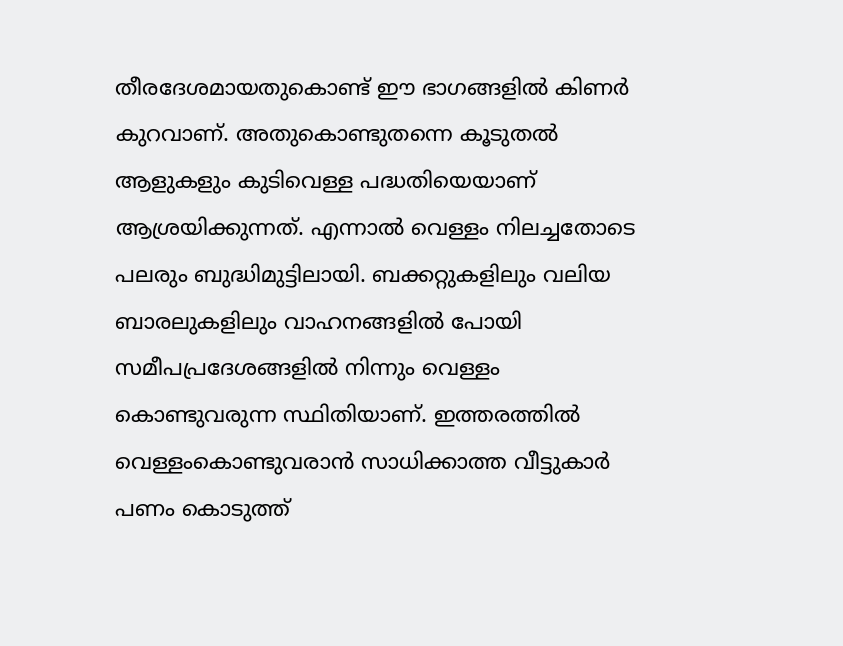തീരദേശമായതുകൊണ്ട് ഈ ഭാഗങ്ങളിൽ കിണർ കുറവാണ്. അതുകൊണ്ടുതന്നെ കൂടുതൽ ആളുകളും കുടിവെള്ള പദ്ധതിയെയാണ് ആശ്രയിക്കുന്നത്. എന്നാൽ വെള്ളം നിലച്ചതോടെ പലരും ബുദ്ധിമുട്ടിലായി. ബക്കറ്റുകളിലും വലിയ ബാരലുകളിലും വാഹനങ്ങളിൽ പോയി സമീപപ്രദേശങ്ങളിൽ നിന്നും വെള്ളം കൊണ്ടുവരുന്ന സ്ഥിതിയാണ്. ഇത്തരത്തിൽ വെള്ളംകൊണ്ടുവരാൻ സാധിക്കാത്ത വീട്ടുകാർ പണം കൊടുത്ത്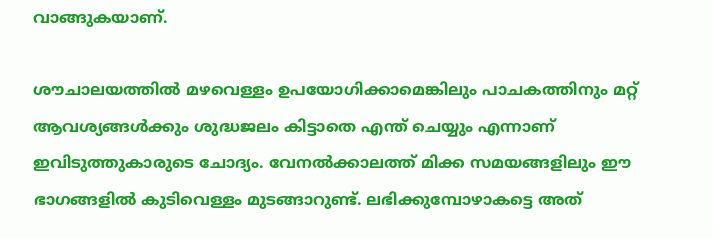വാങ്ങുകയാണ്.

ശൗചാലയത്തിൽ മഴവെള്ളം ഉപയോഗിക്കാമെങ്കിലും പാചകത്തിനും മറ്റ് ആവശ്യങ്ങൾക്കും ശുദ്ധജലം കിട്ടാതെ എന്ത് ചെയ്യും എന്നാണ് ഇവിടുത്തുകാരുടെ ചോദ്യം. വേനൽക്കാലത്ത് മിക്ക സമയങ്ങളിലും ഈ ഭാഗങ്ങളിൽ കുടിവെള്ളം മുടങ്ങാറുണ്ട്. ലഭിക്കുമ്പോഴാകട്ടെ അത്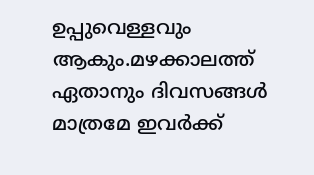ഉപ്പുവെള്ളവും ആകും.മഴക്കാലത്ത് ഏതാനും ദിവസങ്ങൾ മാത്രമേ ഇവർക്ക്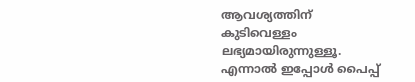ആവശ്യത്തിന് കുടിവെള്ളം ലഭ്യമായിരുന്നുള്ളൂ. എന്നാൽ ഇപ്പോൾ പൈപ്പ്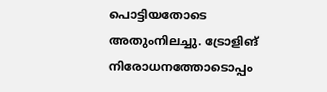പൊട്ടിയതോടെ അതുംനിലച്ചു. ട്രോളിങ്‌ നിരോധനത്തോടൊപ്പം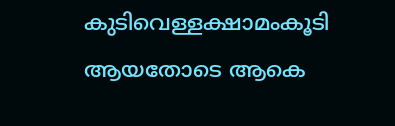കുടിവെള്ളക്ഷാമംകൂടി ആയതോടെ ആകെ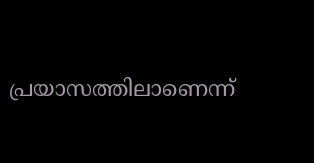പ്രയാസത്തിലാണെന്ന്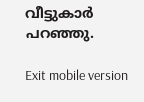വീട്ടുകാർ പറഞ്ഞു.

Exit mobile version